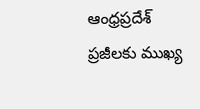ఆంధ్రప్రదేశ్ ప్రజీలకు ముఖ్య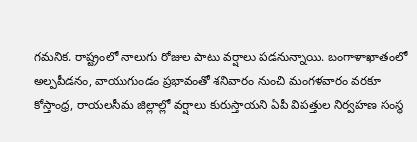గమనిక. రాష్ట్రంలో నాలుగు రోజుల పాటు వర్షాలు పడనున్నాయి. బంగాళాఖాతంలో అల్పపీడనం, వాయుగుండం ప్రభావంతో శనివారం నుంచి మంగళవారం వరకూ కోస్తాంధ్ర, రాయలసీమ జిల్లాల్లో వర్షాలు కురుస్తాయని ఏపీ విపత్తుల నిర్వహణ సంస్థ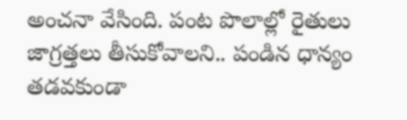అంచనా వేసింది. పంట పొలాల్లో రైతులు జాగ్రత్తలు తీసుకోవాలని.. పండిన ధాన్యం తడవకుండా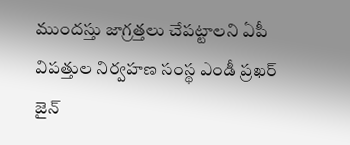ముందస్తు జాగ్రత్తలు చేపట్టాలని ఏపీ విపత్తుల నిర్వహణ సంస్థ ఎండీ ప్రఖర్ జైన్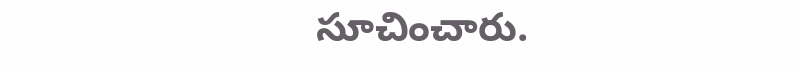సూచించారు.